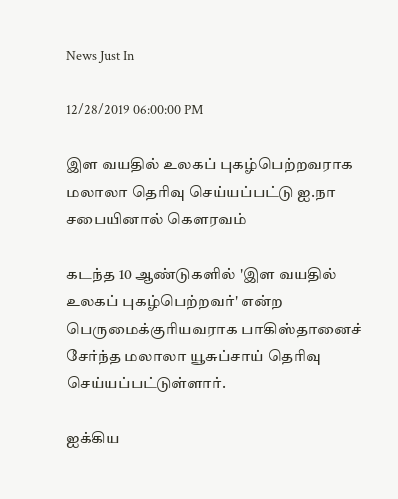News Just In

12/28/2019 06:00:00 PM

இள வயதில் உலகப் புகழ்பெற்றவராக மலாலா தெரிவு செய்யப்பட்டு ஐ.நா சபையினால் கௌரவம்

கடந்த 10 ஆண்டுகளில் 'இள வயதில் உலகப் புகழ்பெற்றவர்' என்ற பெருமைக்குரியவராக பாகிஸ்தானைச் சேர்ந்த மலாலா யூசுப்சாய் தெரிவு செய்யப்பட்டுள்ளார்.

ஐக்கிய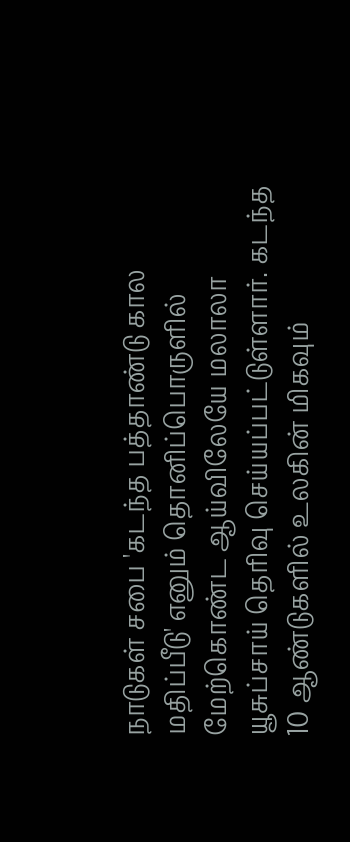நாடுகள் சபை 'கடந்த பத்தாண்டு கால மதிப்பீடு' எனும் தொனிப்பொருளில் மேற்கொண்ட ஆய்விலேயே மலாலா யூசுப்சாய் தெரிவு செய்யப்பட்டுள்ளார். கடந்த 10 ஆண்டுகளில் உலகின் மிகவும்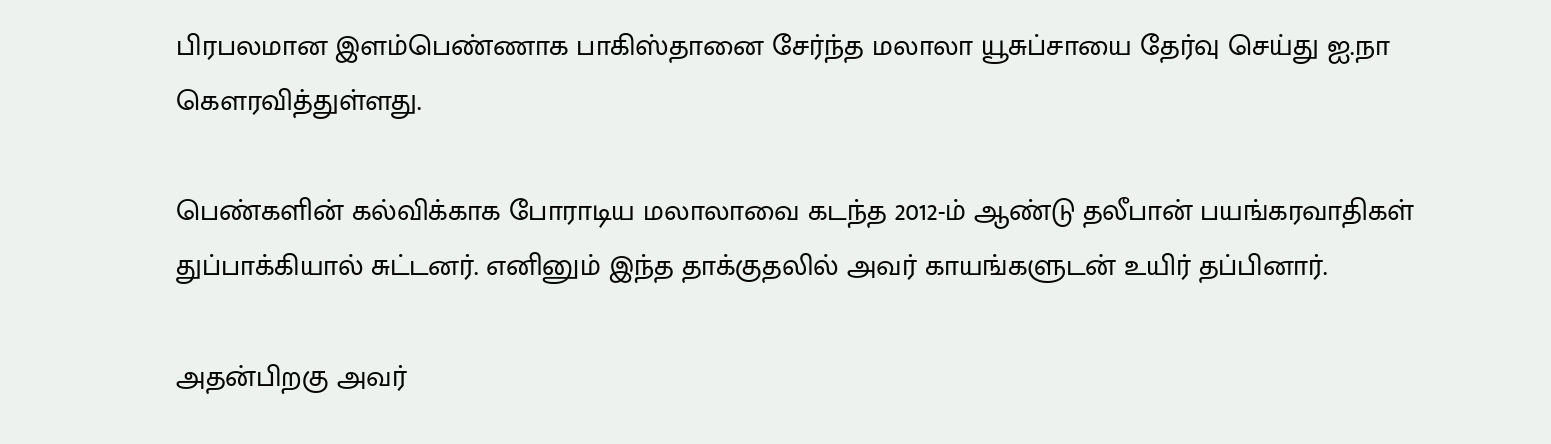பிரபலமான இளம்பெண்ணாக பாகிஸ்தானை சேர்ந்த மலாலா யூசுப்சாயை தேர்வு செய்து ஐ.நா கௌரவித்துள்ளது.

பெண்களின் கல்விக்காக போராடிய மலாலாவை கடந்த 2012-ம் ஆண்டு தலீபான் பயங்கரவாதிகள் துப்பாக்கியால் சுட்டனர். எனினும் இந்த தாக்குதலில் அவர் காயங்களுடன் உயிர் தப்பினார்.

அதன்பிறகு அவர்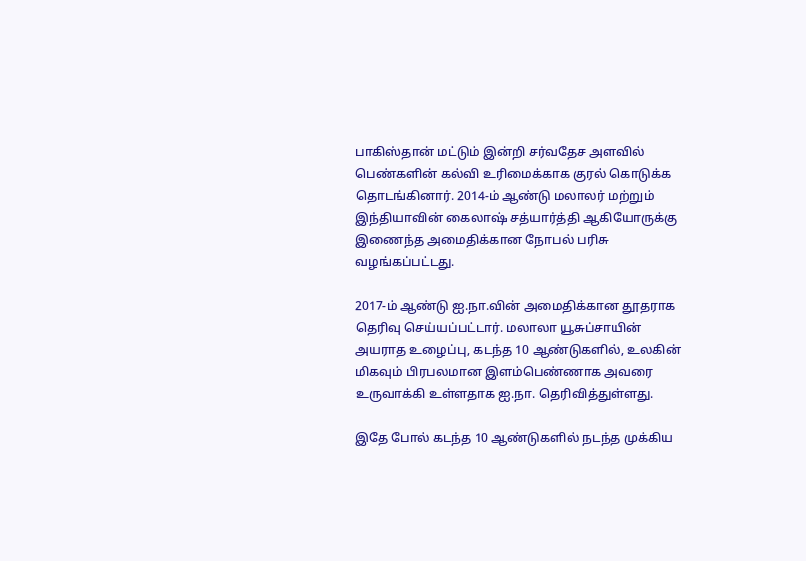பாகிஸ்தான் மட்டும் இன்றி சர்வதேச அளவில் பெண்களின் கல்வி உரிமைக்காக குரல் கொடுக்க தொடங்கினார். 2014-ம் ஆண்டு மலாலர் மற்றும் இந்தியாவின் கைலாஷ் சத்யார்த்தி ஆகியோருக்கு இணைந்த அமைதிக்கான நோபல் பரிசு வழங்கப்பட்டது.

2017-ம் ஆண்டு ஐ.நா.வின் அமைதிக்கான தூதராக தெரிவு செய்யப்பட்டார். மலாலா யூசுப்சாயின் அயராத உழைப்பு, கடந்த 10 ஆண்டுகளில், உலகின் மிகவும் பிரபலமான இளம்பெண்ணாக அவரை உருவாக்கி உள்ளதாக ஐ.நா. தெரிவித்துள்ளது.

இதே போல் கடந்த 10 ஆண்டுகளில் நடந்த முக்கிய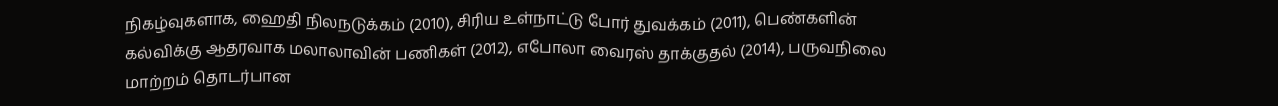நிகழ்வுகளாக, ஹைதி நிலநடுக்கம் (2010), சிரிய உள்நாட்டு போர் துவக்கம் (2011), பெண்களின் கல்விக்கு ஆதரவாக மலாலாவின் பணிகள் (2012), எபோலா வைரஸ் தாக்குதல் (2014), பருவநிலை மாற்றம் தொடர்பான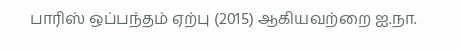பாரிஸ் ஒப்பந்தம் ஏற்பு (2015) ஆகியவற்றை ஐ.நா.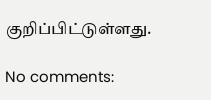குறிப்பிட்டுள்ளது.

No comments: